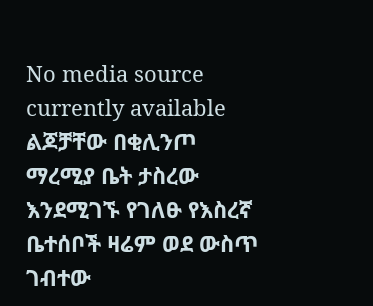No media source currently available
ልጆቻቸው በቂሊንጦ ማረሚያ ቤት ታስረው እንደሚገኙ የገለፁ የእስረኛ ቤተሰቦች ዛሬም ወደ ውስጥ ገብተው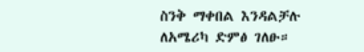ስንቅ ማቀበል እንዳልቻሉ ለአሜሪካ ድምፅ ገለፁ።